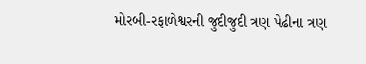મોરબી-રફાળેશ્વરની જુદીજુદી ત્રણ પેઢીના ત્રણ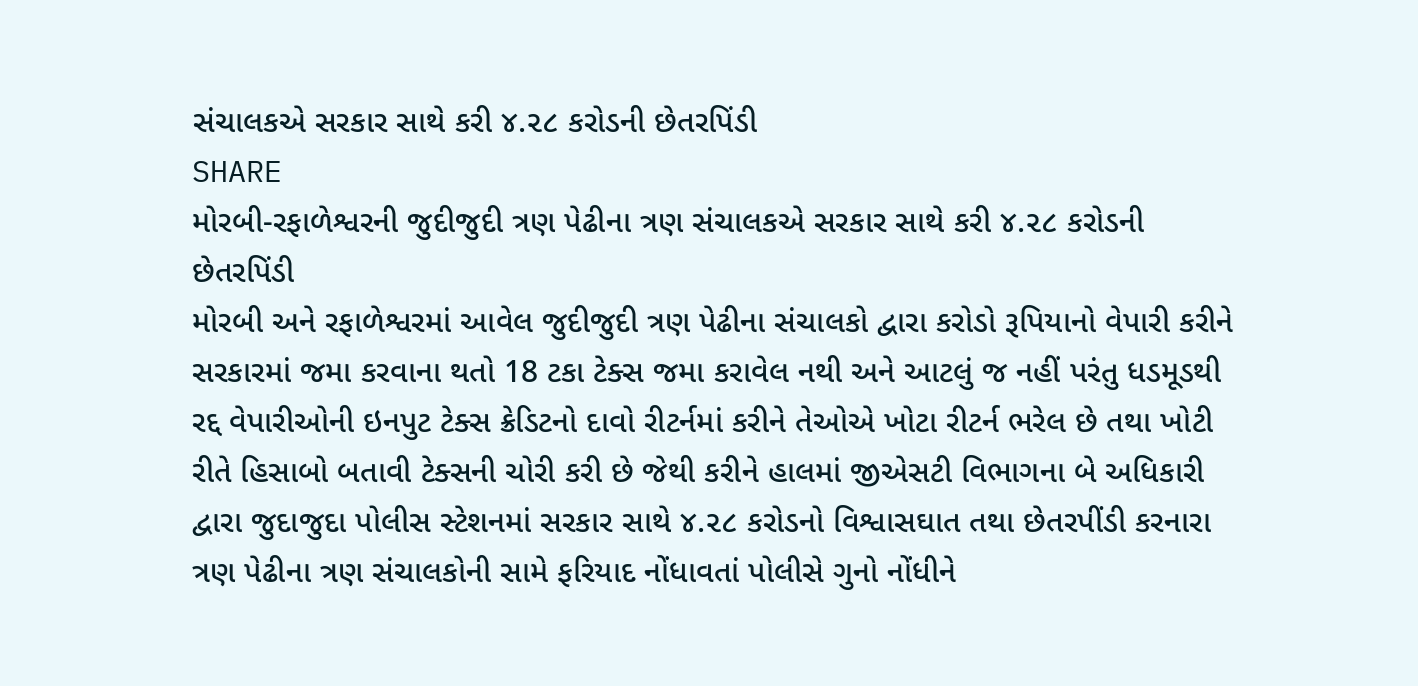સંચાલકએ સરકાર સાથે કરી ૪.૨૮ કરોડની છેતરપિંડી
SHARE
મોરબી-રફાળેશ્વરની જુદીજુદી ત્રણ પેઢીના ત્રણ સંચાલકએ સરકાર સાથે કરી ૪.૨૮ કરોડની છેતરપિંડી
મોરબી અને રફાળેશ્વરમાં આવેલ જુદીજુદી ત્રણ પેઢીના સંચાલકો દ્વારા કરોડો રૂપિયાનો વેપારી કરીને સરકારમાં જમા કરવાના થતો 18 ટકા ટેક્સ જમા કરાવેલ નથી અને આટલું જ નહીં પરંતુ ધડમૂડથી રદ્દ વેપારીઓની ઇનપુટ ટેક્સ ક્રેડિટનો દાવો રીટર્નમાં કરીને તેઓએ ખોટા રીટર્ન ભરેલ છે તથા ખોટી રીતે હિસાબો બતાવી ટેક્સની ચોરી કરી છે જેથી કરીને હાલમાં જીએસટી વિભાગના બે અધિકારી દ્વારા જુદાજુદા પોલીસ સ્ટેશનમાં સરકાર સાથે ૪.૨૮ કરોડનો વિશ્વાસઘાત તથા છેતરપીંડી કરનારા ત્રણ પેઢીના ત્રણ સંચાલકોની સામે ફરિયાદ નોંધાવતાં પોલીસે ગુનો નોંધીને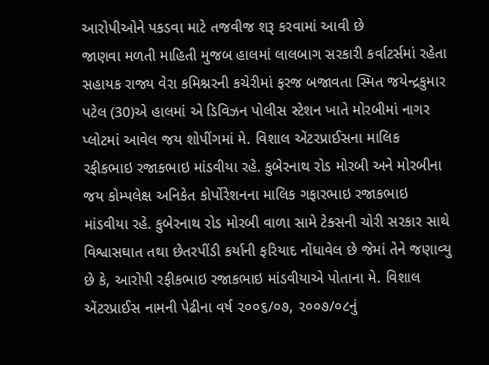આરોપીઓને પકડવા માટે તજવીજ શરૂ કરવામાં આવી છે
જાણવા મળતી માહિતી મુજબ હાલમાં લાલબાગ સરકારી કર્વાટર્સમાં રહેતા સહાયક રાજ્ય વેરા કમિશ્નરની કચેરીમાં ફરજ બજાવતા સ્મિત જયેન્દ્રકુમાર પટેલ (30)એ હાલમાં એ ડિવિઝન પોલીસ સ્ટેશન ખાતે મોરબીમાં નાગર પ્લોટમાં આવેલ જય શોપીંગમાં મે. વિશાલ એંટરપ્રાઈસના માલિક રફીકભાઇ રજાકભાઇ માંડવીયા રહે. કુબેરનાથ રોડ મોરબી અને મોરબીના જય કોમ્પલેક્ષ અનિકેત કોર્પોરેશનના માલિક ગફારભાઇ રજાકભાઇ માંડવીયા રહે. કુબેરનાથ રોડ મોરબી વાળા સામે ટેક્સની ચોરી સરકાર સાથે વિશ્વાસઘાત તથા છેતરપીંડી કર્યાની ફરિયાદ નોંધાવેલ છે જેમાં તેને જણાવ્યુ છે કે, આરોપી રફીકભાઇ રજાકભાઇ માંડવીયાએ પોતાના મે. વિશાલ એંટરપ્રાઈસ નામની પેઢીના વર્ષ ૨૦૦૬/૦૭, ૨૦૦૭/૦૮નું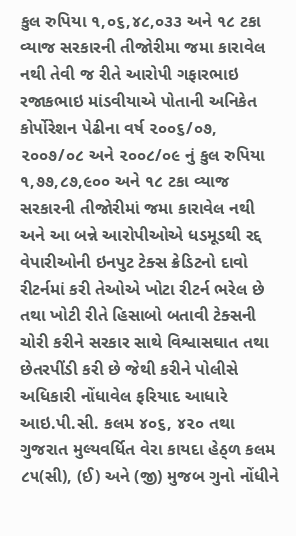કુલ રુપિયા ૧,૦૬,૪૮,૦૩૩ અને ૧૮ ટકા વ્યાજ સરકારની તીજોરીમા જમા કારાવેલ નથી તેવી જ રીતે આરોપી ગફારભાઇ રજાકભાઇ માંડવીયાએ પોતાની અનિકેત કોર્પોરેશન પેઢીના વર્ષ ૨૦૦૬/૦૭, ૨૦૦૭/૦૮ અને ૨૦૦૮/૦૯ નું કુલ રુપિયા ૧,૭૭,૮૭,૯૦૦ અને ૧૮ ટકા વ્યાજ સરકારની તીજોરીમાં જમા કારાવેલ નથી અને આ બન્ને આરોપીઓએ ધડમૂડથી રદ્દ વેપારીઓની ઇનપુટ ટેક્સ ક્રેડિટનો દાવો રીટર્નમાં કરી તેઓએ ખોટા રીટર્ન ભરેલ છે તથા ખોટી રીતે હિસાબો બતાવી ટેક્સની ચોરી કરીને સરકાર સાથે વિશ્વાસઘાત તથા છેતરપીંડી કરી છે જેથી કરીને પોલીસે અધિકારી નોંધાવેલ ફરિયાદ આધારે આઇ.પી.સી. કલમ ૪૦૬, ૪૨૦ તથા ગુજરાત મુલ્યવર્ધિત વેરા કાયદા હેઠ્ળ કલમ ૮૫(સી), (ઈ) અને (જી) મુજબ ગુનો નોંધીને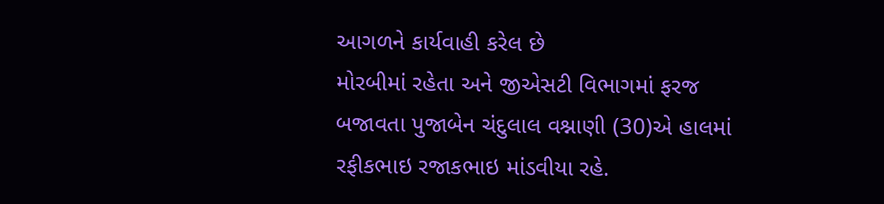આગળને કાર્યવાહી કરેલ છે
મોરબીમાં રહેતા અને જીએસટી વિભાગમાં ફરજ બજાવતા પુજાબેન ચંદુલાલ વશ્નાણી (30)એ હાલમાં રફીકભાઇ રજાકભાઇ માંડવીયા રહે.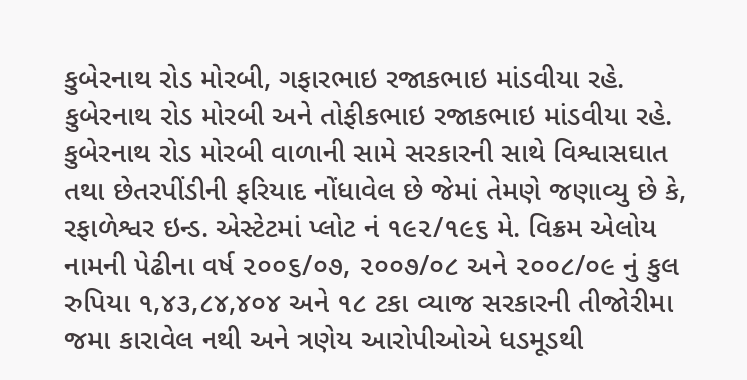કુબેરનાથ રોડ મોરબી, ગફારભાઇ રજાકભાઇ માંડવીયા રહે. કુબેરનાથ રોડ મોરબી અને તોફીકભાઇ રજાકભાઇ માંડવીયા રહે. કુબેરનાથ રોડ મોરબી વાળાની સામે સરકારની સાથે વિશ્વાસઘાત તથા છેતરપીંડીની ફરિયાદ નોંધાવેલ છે જેમાં તેમણે જણાવ્યુ છે કે, રફાળેશ્વર ઇન્ડ. એસ્ટેટમાં પ્લોટ નં ૧૯૨/૧૯૬ મે. વિક્રમ એલોય નામની પેઢીના વર્ષ ૨૦૦૬/૦૭, ૨૦૦૭/૦૮ અને ૨૦૦૮/૦૯ નું કુલ રુપિયા ૧,૪૩,૮૪,૪૦૪ અને ૧૮ ટકા વ્યાજ સરકારની તીજોરીમા જમા કારાવેલ નથી અને ત્રણેય આરોપીઓએ ધડમૂડથી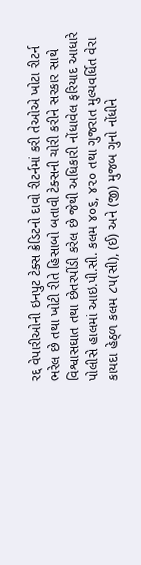રદ્દ વેપારીઓની ઇનપુટ ટેક્સ ક્રેડિટનો દાવો રીટર્નમાં કરી તેઓએ ખોટા રીટર્ન ભરેલ છે તથા ખોટી રીતે હિસાબો બતાવી ટેક્સની ચોરી કરીને સરકાર સાથે વિશ્વાસઘાત તથા છેતરપીંડી કરેલ છે જેથી અધિકારી નોંધાવેલ ફરિયાદ આધારે પોલીસે હાલમાં આઇ.પી.સી. કલમ ૪૦૬, ૪૨૦ તથા ગુજરાત મુલ્યવર્ધિત વેરા કાયદા હેઠ્ળ કલમ ૮૫(સી), (ઈ) અને (જી) મુજબ ગુનો નોંધીને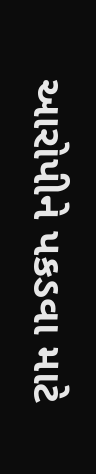આરોપીને પકડવા માટે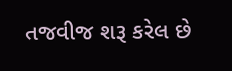તજવીજ શરૂ કરેલ છે